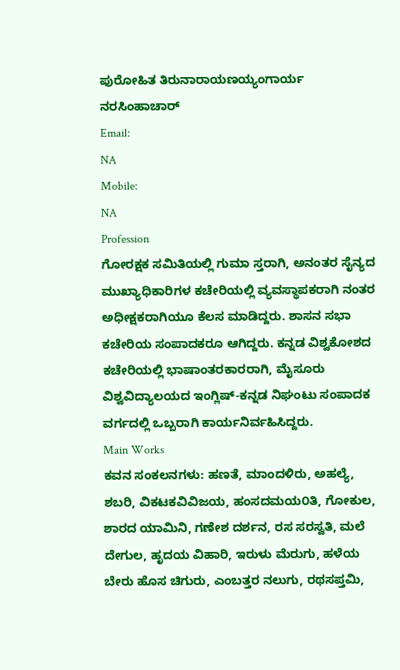ಪುರೋಹಿತ ತಿರುನಾರಾಯಣಯ್ಯಂಗಾರ್ಯ ನರಸಿಂಹಾಚಾರ್
Email:
NA
Mobile:
NA
Profession
ಗೋರಕ್ಷಕ ಸಮಿತಿಯಲ್ಲಿ ಗುಮಾ ಸ್ತರಾಗಿ, ಅನಂತರ ಸೈನ್ಯದ ಮುಖ್ಯಾಧಿಕಾರಿಗಳ ಕಚೇರಿಯಲ್ಲಿ ವ್ಯವಸ್ಥಾಪಕರಾಗಿ ನಂತರ ಅಧೀಕ್ಷಕರಾಗಿಯೂ ಕೆಲಸ ಮಾಡಿದ್ದರು. ಶಾಸನ ಸಭಾ ಕಚೇರಿಯ ಸಂಪಾದಕರೂ ಆಗಿದ್ದರು. ಕನ್ನಡ ವಿಶ್ವಕೋಶದ ಕಚೇರಿಯಲ್ಲಿ ಭಾಷಾಂತರಕಾರರಾಗಿ, ಮೈಸೂರು ವಿಶ್ವವಿದ್ಯಾಲಯದ ಇಂಗ್ಲಿಷ್-ಕನ್ನಡ ನಿಘಂಟು ಸಂಪಾದಕ ವರ್ಗದಲ್ಲಿ ಒಬ್ಬರಾಗಿ ಕಾರ್ಯನಿರ್ವಹಿಸಿದ್ದರು.
Main Works
ಕವನ ಸಂಕಲನಗಳು: ಹಣತೆ, ಮಾಂದಳಿರು, ಅಹಲ್ಯೆ, ಶಬರಿ, ವಿಕಟಕವಿವಿಜಯ, ಹಂಸದಮಯ೦ತಿ, ಗೋಕುಲ, ಶಾರದ ಯಾಮಿನಿ, ಗಣೇಶ ದರ್ಶನ, ರಸ ಸರಸ್ವತಿ, ಮಲೆ ದೇಗುಲ, ಹೃದಯ ವಿಹಾರಿ, ಇರುಳು ಮೆರುಗು, ಹಳೆಯ ಬೇರು ಹೊಸ ಚಿಗುರು, ಎಂಬತ್ತರ ನಲುಗು, ರಥಸಪ್ತಮಿ,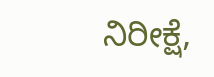ನಿರೀಕ್ಷೆ,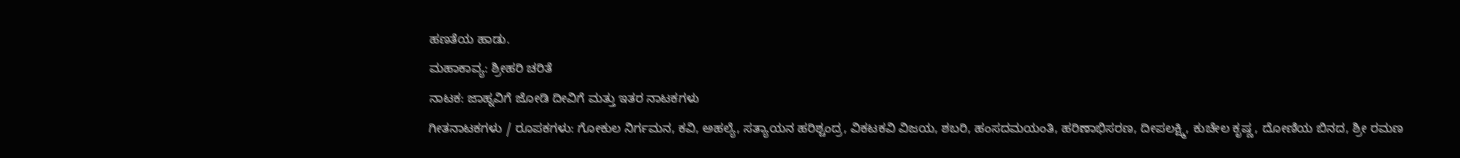ಹಣತೆಯ ಹಾಡು.
ಮಹಾಕಾವ್ಯ: ಶ್ರೀಹರಿ ಚರಿತೆ
ನಾಟಕ: ಜಾಹ್ನವಿಗೆ ಜೋಡಿ ದೀವಿಗೆ ಮತ್ತು ಇತರ ನಾಟಕಗಳು
ಗೀತನಾಟಕಗಳು / ರೂಪಕಗಳು: ಗೋಕುಲ ನಿರ್ಗಮನ, ಕವಿ, ಅಹಲ್ಯೆ, ಸತ್ಯಾಯನ ಹರಿಶ್ಚಂದ್ರ, ವಿಕಟಕವಿ ವಿಜಯ, ಶಬರಿ, ಹಂಸದಮಯಂತಿ, ಹರಿಣಾಭಿಸರಣ, ದೀಪಲಕ್ಷ್ಮಿ, ಕುಚೇಲ ಕೃಷ್ಣ, ದೋಣಿಯ ಬಿನದ, ಶ್ರೀ ರಮಣ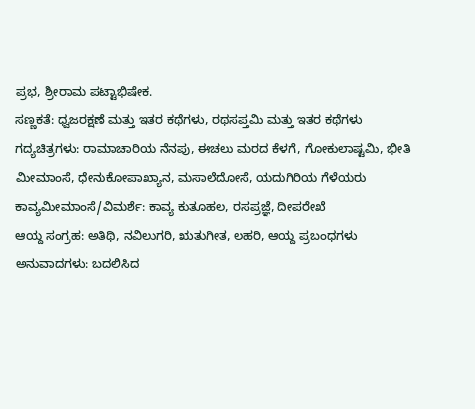ಪ್ರಭ, ಶ್ರೀರಾಮ ಪಟ್ಟಾಭಿಷೇಕ.
ಸಣ್ಣಕತೆ: ಧ್ವಜರಕ್ಷಣೆ ಮತ್ತು ಇತರ ಕಥೆಗಳು, ರಥಸಪ್ತಮಿ ಮತ್ತು ಇತರ ಕಥೆಗಳು
ಗದ್ಯಚಿತ್ರಗಳು: ರಾಮಾಚಾರಿಯ ನೆನಪು, ಈಚಲು ಮರದ ಕೆಳಗೆ, ಗೋಕುಲಾಷ್ಟಮಿ, ಭೀತಿ ಮೀಮಾಂಸೆ, ಧೇನುಕೋಪಾಖ್ಯಾನ, ಮಸಾಲೆದೋಸೆ, ಯದುಗಿರಿಯ ಗೆಳೆಯರು
ಕಾವ್ಯಮೀಮಾಂಸೆ/ವಿಮರ್ಶೆ: ಕಾವ್ಯ ಕುತೂಹಲ, ರಸಪ್ರಜ್ಞೆ, ದೀಪರೇಖೆ
ಆಯ್ದ ಸಂಗ್ರಹ: ಅತಿಥಿ, ನವಿಲುಗರಿ, ಋತುಗೀತ, ಲಹರಿ, ಆಯ್ದ ಪ್ರಬಂಧಗಳು
ಅನುವಾದಗಳು: ಬದಲಿಸಿದ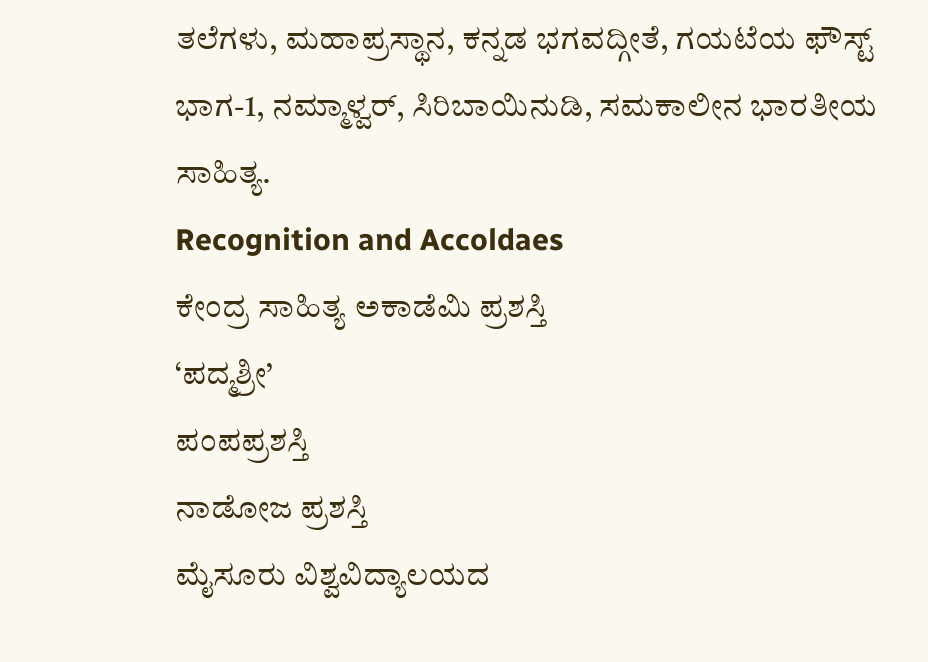ತಲೆಗಳು, ಮಹಾಪ್ರಸ್ಥಾನ, ಕನ್ನಡ ಭಗವದ್ಗೀತೆ, ಗಯಟೆಯ ಫೌಸ್ಟ್ ಭಾಗ-1, ನಮ್ಮಾಳ್ವರ್, ಸಿರಿಬಾಯಿನುಡಿ, ಸಮಕಾಲೀನ ಭಾರತೀಯ ಸಾಹಿತ್ಯ.
Recognition and Accoldaes
ಕೇಂದ್ರ ಸಾಹಿತ್ಯ ಅಕಾಡೆಮಿ ಪ್ರಶಸ್ತಿ
‘ಪದ್ಮಶ್ರೀ’
ಪಂಪಪ್ರಶಸ್ತಿ
ನಾಡೋಜ ಪ್ರಶಸ್ತಿ
ಮೈಸೂರು ವಿಶ್ವವಿದ್ಯಾಲಯದ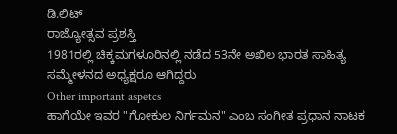ಡಿ.ಲಿಟ್
ರಾಜ್ಯೋತ್ಸವ ಪ್ರಶಸ್ತಿ
1981ರಲ್ಲಿ ಚಿಕ್ಕಮಗಳೂರಿನಲ್ಲಿ ನಡೆದ 53ನೇ ಅಖಿಲ ಭಾರತ ಸಾಹಿತ್ಯ ಸಮ್ಮೇಳನದ ಅಧ್ಯಕ್ಷರೂ ಆಗಿದ್ದರು
Other important aspetcs
ಹಾಗೆಯೇ ಇವರ "ಗೋಕುಲ ನಿರ್ಗಮನ" ಎಂಬ ಸಂಗೀತ ಪ್ರಧಾನ ನಾಟಕ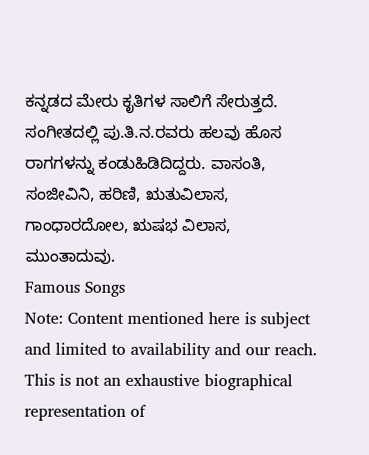ಕನ್ನಡದ ಮೇರು ಕೃತಿಗಳ ಸಾಲಿಗೆ ಸೇರುತ್ತದೆ. ಸಂಗೀತದಲ್ಲಿ ಪು.ತಿ.ನ.ರವರು ಹಲವು ಹೊಸ ರಾಗಗಳನ್ನು ಕಂಡುಹಿಡಿದಿದ್ದರು. ವಾಸಂತಿ, ಸಂಜೀವಿನಿ, ಹರಿಣಿ, ಋತುವಿಲಾಸ, ಗಾಂಧಾರದೋಲ, ಋಷಭ ವಿಲಾಸ, ಮುಂತಾದುವು.
Famous Songs
Note: Content mentioned here is subject and limited to availability and our reach. This is not an exhaustive biographical representation of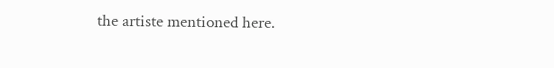the artiste mentioned here.